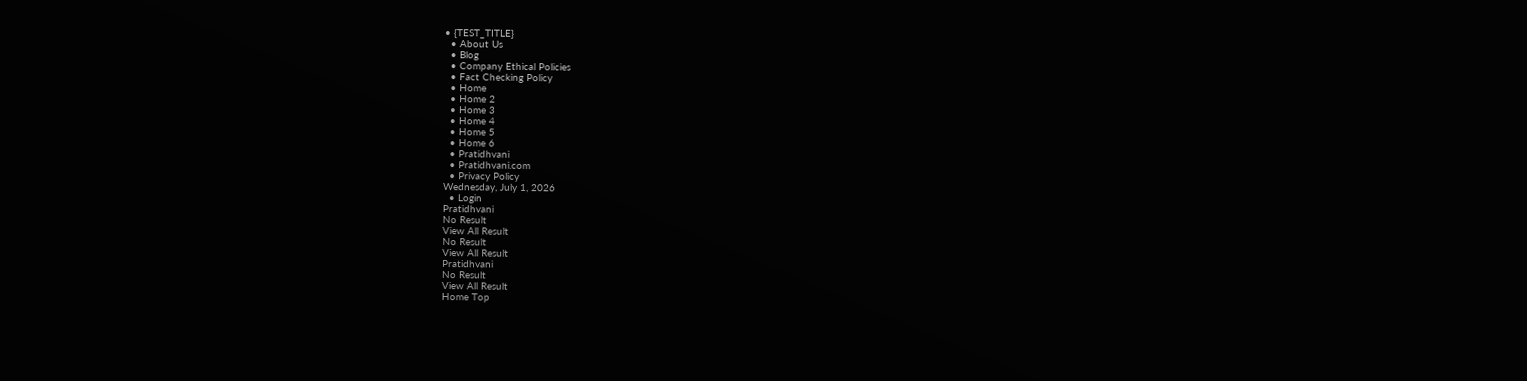• {TEST_TITLE}
  • About Us
  • Blog
  • Company Ethical Policies
  • Fact Checking Policy
  • Home
  • Home 2
  • Home 3
  • Home 4
  • Home 5
  • Home 6
  • Pratidhvani
  • Pratidhvani.com
  • Privacy Policy
Wednesday, July 1, 2026
  • Login
Pratidhvani
No Result
View All Result
No Result
View All Result
Pratidhvani
No Result
View All Result
Home Top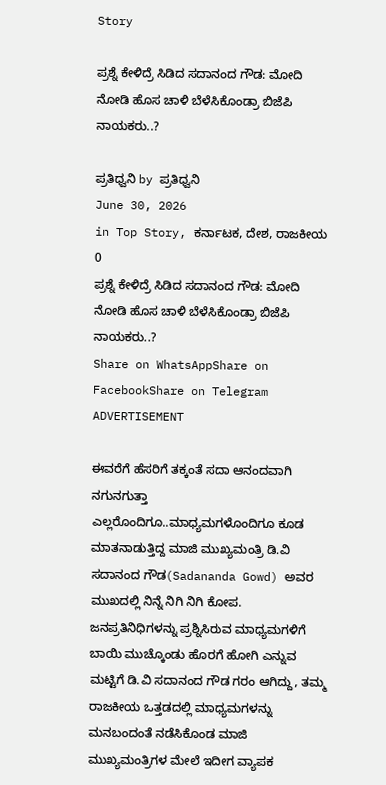Story

ಪ್ರಶ್ನೆ ಕೇಳಿದ್ರೆ ಸಿಡಿದ ಸದಾನಂದ ಗೌಡ: ಮೋದಿ ನೋಡಿ ಹೊಸ ಚಾಳಿ ಬೆಳೆಸಿಕೊಂಡ್ರಾ ಬಿಜೆಪಿ ನಾಯಕರು..?

ಪ್ರತಿಧ್ವನಿ by ಪ್ರತಿಧ್ವನಿ
June 30, 2026
in Top Story, ಕರ್ನಾಟಕ, ದೇಶ, ರಾಜಕೀಯ
0
ಪ್ರಶ್ನೆ ಕೇಳಿದ್ರೆ ಸಿಡಿದ ಸದಾನಂದ ಗೌಡ: ಮೋದಿ ನೋಡಿ ಹೊಸ ಚಾಳಿ ಬೆಳೆಸಿಕೊಂಡ್ರಾ ಬಿಜೆಪಿ ನಾಯಕರು..?
Share on WhatsAppShare on FacebookShare on Telegram
ADVERTISEMENT

ಈವರೆಗೆ ಹೆಸರಿಗೆ ತಕ್ಕಂತೆ ಸದಾ ಆನಂದವಾಗಿ ನಗುನಗುತ್ತಾ ಎಲ್ಲರೊಂದಿಗೂ..ಮಾಧ್ಯಮಗಳೊಂದಿಗೂ ಕೂಡ ಮಾತನಾಡುತ್ತಿದ್ದ ಮಾಜಿ ಮುಖ್ಯಮಂತ್ರಿ ಡಿ.ವಿ ಸದಾನಂದ ಗೌಡ(Sadananda Gowd) ಅವರ ಮುಖದಲ್ಲಿ ನಿನ್ನೆ ನಿಗಿ ನಿಗಿ ಕೋಪ. ಜನಪ್ರತಿನಿಧಿಗಳನ್ನು ಪ್ರಶ್ನಿಸಿರುವ ಮಾಧ್ಯಮಗಳಿಗೆ ಬಾಯಿ ಮುಚ್ಕೊಂಡು ಹೊರಗೆ ಹೋಗಿ ಎನ್ನುವ ಮಟ್ಟಿಗೆ ಡಿ.ವಿ ಸದಾನಂದ ಗೌಡ ಗರಂ ಆಗಿದ್ದು, ತಮ್ಮ ರಾಜಕೀಯ ಒತ್ತಡದಲ್ಲಿ ಮಾಧ್ಯಮಗಳನ್ನು ಮನಬಂದಂತೆ ನಡೆಸಿಕೊಂಡ ಮಾಜಿ ಮುಖ್ಯಮಂತ್ರಿಗಳ ಮೇಲೆ ಇದೀಗ ವ್ಯಾಪಕ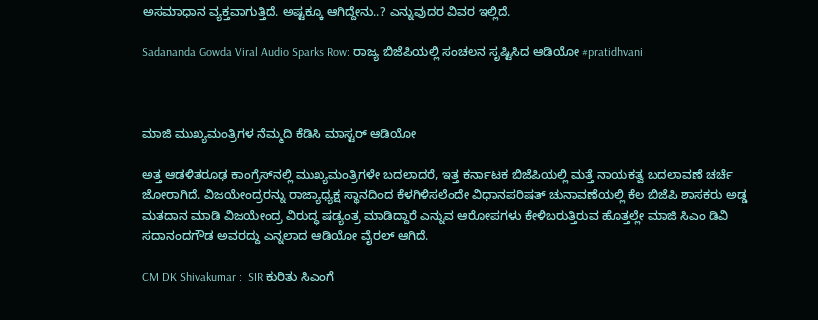ಅಸಮಾಧಾನ ವ್ಯಕ್ತವಾಗುತ್ತಿದೆ. ಅಷ್ಟಕ್ಕೂ ಆಗಿದ್ದೇನು..? ಎನ್ನುವುದರ ವಿವರ ಇಲ್ಲಿದೆ.

Sadananda Gowda Viral Audio Sparks Row: ರಾಜ್ಯ ಬಿಜೆಪಿಯಲ್ಲಿ ಸಂಚಲನ ಸೃಷ್ಟಿಸಿದ ಆಡಿಯೋ #pratidhvani



ಮಾಜಿ ಮುಖ್ಯಮಂತ್ರಿಗಳ ನೆಮ್ಮದಿ ಕೆಡಿಸಿ ಮಾಸ್ಟರ್‌ ಆಡಿಯೋ

ಅತ್ತ ಆಡಳಿತರೂಢ ಕಾಂಗ್ರೆಸ್‌ನಲ್ಲಿ ಮುಖ್ಯಮಂತ್ರಿಗಳೇ ಬದಲಾದರೆ, ಇತ್ತ ಕರ್ನಾಟಕ ಬಿಜೆಪಿಯಲ್ಲಿ ಮತ್ತೆ ನಾಯಕತ್ವ ಬದಲಾವಣೆ ಚರ್ಚೆ ಜೋರಾಗಿದೆ. ವಿಜಯೇಂದ್ರರನ್ನು ರಾಜ್ಯಾಧ್ಯಕ್ಷ ಸ್ಥಾನದಿಂದ ಕೆಳಗಿಳಿಸಲೆಂದೇ ವಿಧಾನಪರಿಷತ್ ಚುನಾವಣೆಯಲ್ಲಿ ಕೆಲ ಬಿಜೆಪಿ ಶಾಸಕರು ಅಡ್ಡ ಮತದಾನ ಮಾಡಿ ವಿಜಯೇಂದ್ರ ವಿರುದ್ಧ ಷಡ್ಯಂತ್ರ ಮಾಡಿದ್ದಾರೆ ಎನ್ನುವ ಆರೋಪಗಳು ಕೇಳಿಬರುತ್ತಿರುವ ಹೊತ್ತಲ್ಲೇ ಮಾಜಿ ಸಿಎಂ ಡಿವಿ ಸದಾನಂದಗೌಡ ಅವರದ್ದು ಎನ್ನಲಾದ ಆಡಿಯೋ ವೈರಲ್ ಆಗಿದೆ.

CM DK Shivakumar :  SIR ಕುರಿತು ಸಿಎಂಗೆ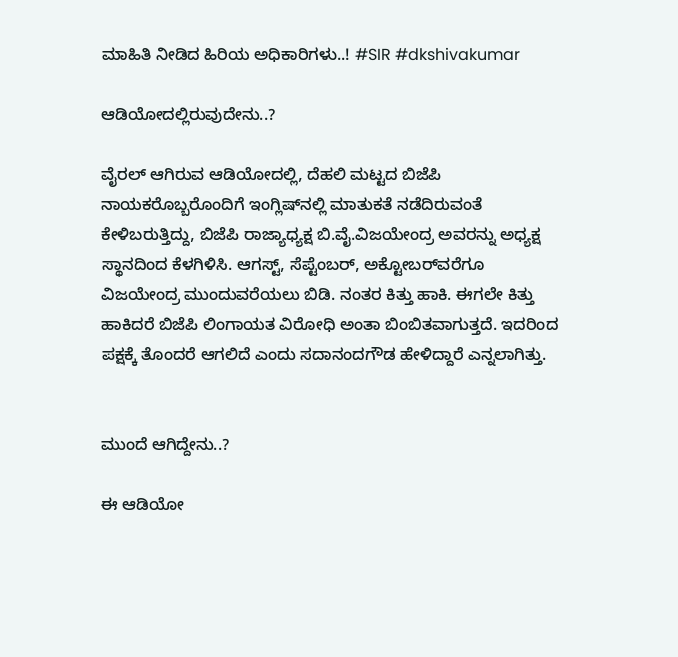ಮಾಹಿತಿ ನೀಡಿದ ಹಿರಿಯ ಅಧಿಕಾರಿಗಳು..! #SIR #dkshivakumar

ಆಡಿಯೋದಲ್ಲಿರುವುದೇನು..?

ವೈರಲ್‌ ಆಗಿರುವ ಆಡಿಯೋದಲ್ಲಿ, ದೆಹಲಿ ಮಟ್ಟದ ಬಿಜೆಪಿ ನಾಯಕರೊಬ್ಬರೊಂದಿಗೆ ಇಂಗ್ಲಿಷ್‌ನಲ್ಲಿ ಮಾತುಕತೆ ನಡೆದಿರುವಂತೆ ಕೇಳಿಬರುತ್ತಿದ್ದು, ಬಿಜೆಪಿ ರಾಜ್ಯಾಧ್ಯಕ್ಷ ಬಿ.ವೈ.ವಿಜಯೇಂದ್ರ‌ ಅವರನ್ನು ಅಧ್ಯಕ್ಷ ಸ್ಥಾನದಿಂದ ಕೆಳಗಿಳಿಸಿ. ಆಗಸ್ಟ್, ಸೆಪ್ಟೆಂಬರ್, ಅಕ್ಟೋಬರ್‌ವರೆಗೂ ವಿಜಯೇಂದ್ರ‌ ಮುಂದುವರೆಯಲು ಬಿಡಿ. ನಂತರ ಕಿತ್ತು ಹಾಕಿ. ಈಗಲೇ ಕಿತ್ತು ಹಾಕಿದರೆ ಬಿಜೆಪಿ ಲಿಂಗಾಯತ ವಿರೋಧಿ ಅಂತಾ ಬಿಂಬಿತವಾಗುತ್ತದೆ. ಇದರಿಂದ ಪಕ್ಷಕ್ಕೆ ತೊಂದರೆ ಆಗಲಿದೆ ಎಂದು ಸದಾನಂದಗೌಡ ಹೇಳಿದ್ದಾರೆ ಎನ್ನಲಾಗಿತ್ತು.


ಮುಂದೆ ಆಗಿದ್ದೇನು..?

ಈ ಆಡಿಯೋ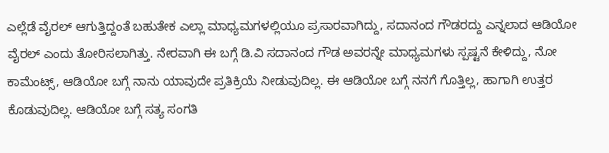ಎಲ್ಲೆಡೆ ವೈರಲ್‌ ಆಗುತ್ತಿದ್ದಂತೆ ಬಹುತೇಕ ಎಲ್ಲಾ ಮಾಧ್ಯಮಗಳಲ್ಲಿಯೂ ಪ್ರಸಾರವಾಗಿದ್ದು, ಸದಾನಂದ ಗೌಡರದ್ದು ಎನ್ನಲಾದ ಆಡಿಯೋ ವೈರಲ್ ಎಂದು ತೋರಿಸಲಾಗಿತ್ತು. ನೇರವಾಗಿ ಈ ಬಗ್ಗೆ ಡಿ.ವಿ ಸದಾನಂದ ಗೌಡ ಅವರನ್ನೇ ಮಾಧ್ಯಮಗಳು ಸ್ಪಷ್ಟನೆ ಕೇಳಿದ್ದು, ನೋ ಕಾಮೆಂಟ್ಸ್, ಆಡಿಯೋ ಬಗ್ಗೆ ನಾನು ಯಾವುದೇ ಪ್ರತಿಕ್ರಿಯೆ ನೀಡುವುದಿಲ್ಲ. ಈ ಆಡಿಯೋ ಬಗ್ಗೆ ನನಗೆ ಗೊತ್ತಿಲ್ಲ, ಹಾಗಾಗಿ ಉತ್ತರ ಕೊಡುವುದಿಲ್ಲ. ಆಡಿಯೋ ಬಗ್ಗೆ ಸತ್ಯ ಸಂಗತಿ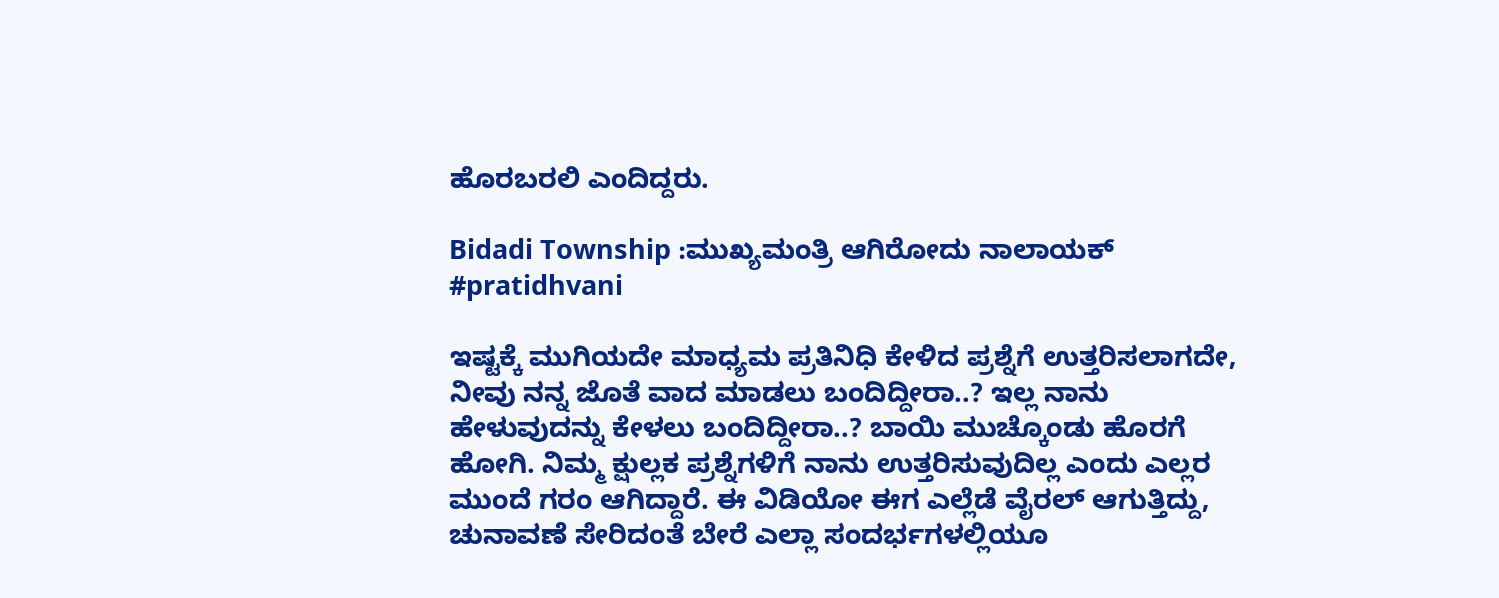ಹೊರಬರಲಿ ಎಂದಿದ್ದರು.

Bidadi Township :ಮುಖ್ಯಮಂತ್ರಿ ಆಗಿರೋದು ನಾಲಾಯಕ್  #pratidhvani

ಇಷ್ಟಕ್ಕೆ ಮುಗಿಯದೇ ಮಾಧ್ಯಮ ಪ್ರತಿನಿಧಿ ಕೇಳಿದ ಪ್ರಶ್ನೆಗೆ ಉತ್ತರಿಸಲಾಗದೇ, ನೀವು ನನ್ನ ಜೊತೆ ವಾದ ಮಾಡಲು ಬಂದಿದ್ದೀರಾ..? ಇಲ್ಲ ನಾನು ಹೇಳುವುದನ್ನು ಕೇಳಲು ಬಂದಿದ್ದೀರಾ..? ಬಾಯಿ ಮುಚ್ಕೊಂಡು ಹೊರಗೆ ಹೋಗಿ. ನಿಮ್ಮ ಕ್ಷುಲ್ಲಕ ಪ್ರಶ್ನೆಗಳಿಗೆ ನಾನು ಉತ್ತರಿಸುವುದಿಲ್ಲ ಎಂದು ಎಲ್ಲರ ಮುಂದೆ ಗರಂ ಆಗಿದ್ದಾರೆ. ಈ ವಿಡಿಯೋ ಈಗ ಎಲ್ಲೆಡೆ ವೈರಲ್‌ ಆಗುತ್ತಿದ್ದು, ಚುನಾವಣೆ ಸೇರಿದಂತೆ ಬೇರೆ ಎಲ್ಲಾ ಸಂದರ್ಭಗಳಲ್ಲಿಯೂ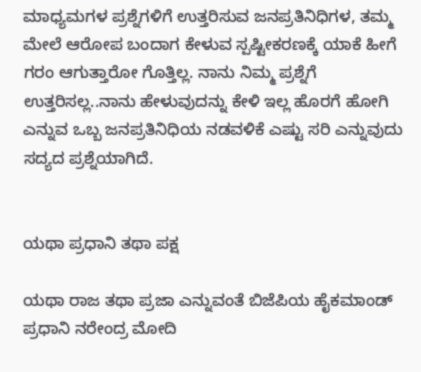ಮಾಧ್ಯಮಗಳ ಪ್ರಶ್ನೆಗಳಿಗೆ ಉತ್ತರಿಸುವ ಜನಪ್ರತಿನಿಧಿಗಳ, ತಮ್ಮ ಮೇಲೆ ಆರೋಪ ಬಂದಾಗ ಕೇಳುವ ಸ್ಪಷ್ಟೀಕರಣಕ್ಕೆ ಯಾಕೆ ಹೀಗೆ ಗರಂ ಆಗುತ್ತಾರೋ ಗೊತ್ತಿಲ್ಲ. ನಾನು ನಿಮ್ಮ ಪ್ರಶ್ನೆಗೆ ಉತ್ತರಿಸಲ್ಲ..ನಾನು ಹೇಳುವುದನ್ನು ಕೇಳಿ ಇಲ್ಲ ಹೊರಗೆ ಹೋಗಿ ಎನ್ನುವ ಒಬ್ಬ ಜನಪ್ರತಿನಿಧಿಯ ನಡವಳಿಕೆ ಎಷ್ಟು ಸರಿ ಎನ್ನುವುದು ಸದ್ಯದ ಪ್ರಶ್ನೆಯಾಗಿದೆ.


ಯಥಾ ಪ್ರಧಾನಿ ತಥಾ ಪಕ್ಷ

ಯಥಾ ರಾಜ ತಥಾ ಪ್ರಜಾ ಎನ್ನುವಂತೆ ಬಿಜೆಪಿಯ ಹೈಕಮಾಂಡ್‌ ಪ್ರಧಾನಿ ನರೇಂದ್ರ ಮೋದಿ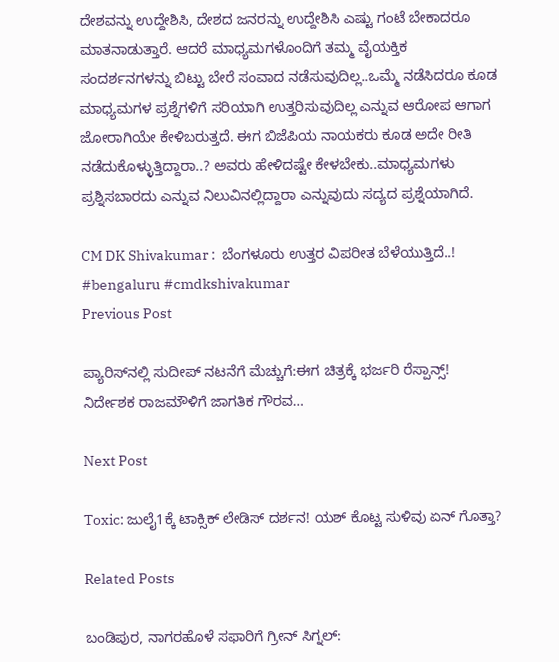ದೇಶವನ್ನು ಉದ್ದೇಶಿಸಿ, ದೇಶದ ಜನರನ್ನು ಉದ್ದೇಶಿಸಿ ಎಷ್ಟು ಗಂಟೆ ಬೇಕಾದರೂ ಮಾತನಾಡುತ್ತಾರೆ. ಆದರೆ ಮಾಧ್ಯಮಗಳೊಂದಿಗೆ ತಮ್ಮ ವೈಯಕ್ತಿಕ ಸಂದರ್ಶನಗಳನ್ನು ಬಿಟ್ಟು ಬೇರೆ ಸಂವಾದ ನಡೆಸುವುದಿಲ್ಲ..ಒಮ್ಮೆ ನಡೆಸಿದರೂ ಕೂಡ ಮಾಧ್ಯಮಗಳ ಪ್ರಶ್ನೆಗಳಿಗೆ ಸರಿಯಾಗಿ ಉತ್ತರಿಸುವುದಿಲ್ಲ ಎನ್ನುವ ಆರೋಪ ಆಗಾಗ ಜೋರಾಗಿಯೇ ಕೇಳಿಬರುತ್ತದೆ. ಈಗ ಬಿಜೆಪಿಯ ನಾಯಕರು ಕೂಡ ಅದೇ ರೀತಿ ನಡೆದುಕೊಳ್ಳುತ್ತಿದ್ದಾರಾ..? ಅವರು ಹೇಳಿದಷ್ಟೇ ಕೇಳಬೇಕು..ಮಾಧ್ಯಮಗಳು ಪ್ರಶ್ನಿಸಬಾರದು ಎನ್ನುವ ನಿಲುವಿನಲ್ಲಿದ್ದಾರಾ ಎನ್ನುವುದು ಸದ್ಯದ ಪ್ರಶ್ನೆಯಾಗಿದೆ.

CM DK Shivakumar :  ಬೆಂಗಳೂರು ಉತ್ತರ ವಿಪರೀತ ಬೆಳೆಯುತ್ತಿದೆ..! #bengaluru #cmdkshivakumar
Previous Post

ಪ್ಯಾರಿಸ್‌ನಲ್ಲಿ ಸುದೀಪ್‌ ನಟನೆಗೆ ಮೆಚ್ಚುಗೆ:ಈಗ ಚಿತ್ರಕ್ಕೆ ಭರ್ಜರಿ ರೆಸ್ಪಾನ್ಸ್! ನಿರ್ದೇಶಕ ರಾಜಮೌಳಿಗೆ ಜಾಗತಿಕ ಗೌರವ…

Next Post

Toxic: ಜುಲೈ1ಕ್ಕೆ ಟಾಕ್ಸಿಕ್ ಲೇಡಿಸ್ ದರ್ಶನ! ಯಶ್‌ ಕೊಟ್ಟ ಸುಳಿವು ಏನ್‌ ಗೊತ್ತಾ?

Related Posts

ಬಂಡಿಪುರ, ನಾಗರಹೊಳೆ ಸಫಾರಿಗೆ ಗ್ರೀನ್ ಸಿಗ್ನಲ್: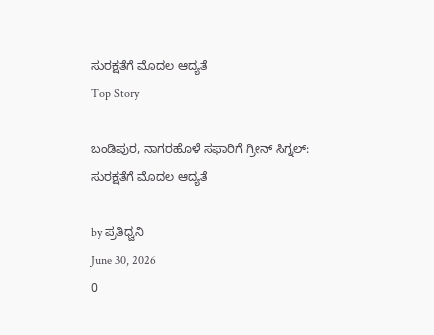ಸುರಕ್ಷತೆಗೆ ಮೊದಲ ಆದ್ಯತೆ
Top Story

ಬಂಡಿಪುರ, ನಾಗರಹೊಳೆ ಸಫಾರಿಗೆ ಗ್ರೀನ್ ಸಿಗ್ನಲ್: ಸುರಕ್ಷತೆಗೆ ಮೊದಲ ಆದ್ಯತೆ

by ಪ್ರತಿಧ್ವನಿ
June 30, 2026
0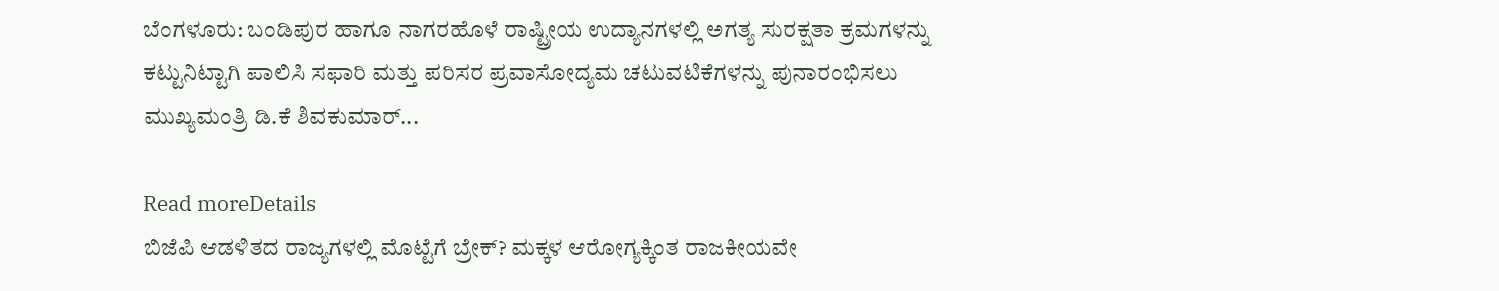ಬೆಂಗಳೂರು: ಬಂಡಿಪುರ ಹಾಗೂ ನಾಗರಹೊಳೆ ರಾಷ್ಟ್ರೀಯ ಉದ್ಯಾನಗಳಲ್ಲಿ ಅಗತ್ಯ ಸುರಕ್ಷತಾ ಕ್ರಮಗಳನ್ನು ಕಟ್ಟುನಿಟ್ಟಾಗಿ ಪಾಲಿಸಿ ಸಫಾರಿ ಮತ್ತು ಪರಿಸರ ಪ್ರವಾಸೋದ್ಯಮ ಚಟುವಟಿಕೆಗಳನ್ನು ಪುನಾರಂಭಿಸಲು ಮುಖ್ಯಮಂತ್ರಿ ಡಿ.ಕೆ ಶಿವಕುಮಾರ್...

Read moreDetails
ಬಿಜೆಪಿ ಆಡಳಿತದ ರಾಜ್ಯಗಳಲ್ಲಿ ಮೊಟ್ಟೆಗೆ ಬ್ರೇಕ್? ಮಕ್ಕಳ ಆರೋಗ್ಯಕ್ಕಿಂತ ರಾಜಕೀಯವೇ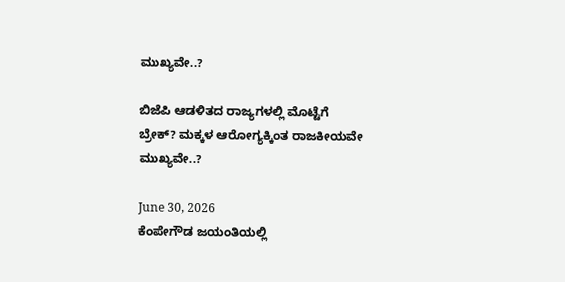ಮುಖ್ಯವೇ..?

ಬಿಜೆಪಿ ಆಡಳಿತದ ರಾಜ್ಯಗಳಲ್ಲಿ ಮೊಟ್ಟೆಗೆ ಬ್ರೇಕ್? ಮಕ್ಕಳ ಆರೋಗ್ಯಕ್ಕಿಂತ ರಾಜಕೀಯವೇ ಮುಖ್ಯವೇ..?

June 30, 2026
ಕೆಂಪೇಗೌಡ ಜಯಂತಿಯಲ್ಲಿ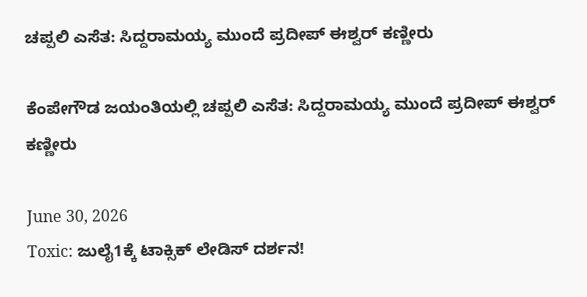ಚಪ್ಪಲಿ ಎಸೆತ: ಸಿದ್ದರಾಮಯ್ಯ ಮುಂದೆ ಪ್ರದೀಪ್‌ ಈಶ್ವರ್‌ ಕಣ್ಣೀರು

ಕೆಂಪೇಗೌಡ ಜಯಂತಿಯಲ್ಲಿ ಚಪ್ಪಲಿ ಎಸೆತ: ಸಿದ್ದರಾಮಯ್ಯ ಮುಂದೆ ಪ್ರದೀಪ್‌ ಈಶ್ವರ್‌ ಕಣ್ಣೀರು

June 30, 2026
Toxic: ಜುಲೈ1ಕ್ಕೆ ಟಾಕ್ಸಿಕ್ ಲೇಡಿಸ್ ದರ್ಶನ!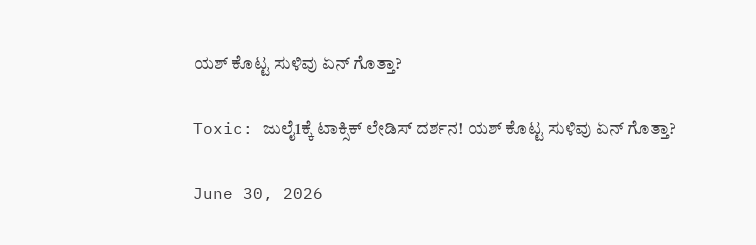ಯಶ್‌ ಕೊಟ್ಟ ಸುಳಿವು ಏನ್‌ ಗೊತ್ತಾ?

Toxic: ಜುಲೈ1ಕ್ಕೆ ಟಾಕ್ಸಿಕ್ ಲೇಡಿಸ್ ದರ್ಶನ! ಯಶ್‌ ಕೊಟ್ಟ ಸುಳಿವು ಏನ್‌ ಗೊತ್ತಾ?

June 30, 2026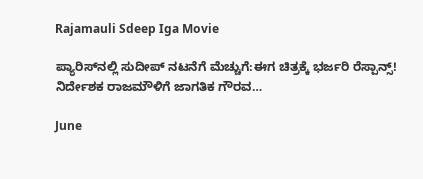Rajamauli Sdeep Iga Movie

ಪ್ಯಾರಿಸ್‌ನಲ್ಲಿ ಸುದೀಪ್‌ ನಟನೆಗೆ ಮೆಚ್ಚುಗೆ:ಈಗ ಚಿತ್ರಕ್ಕೆ ಭರ್ಜರಿ ರೆಸ್ಪಾನ್ಸ್! ನಿರ್ದೇಶಕ ರಾಜಮೌಳಿಗೆ ಜಾಗತಿಕ ಗೌರವ…

June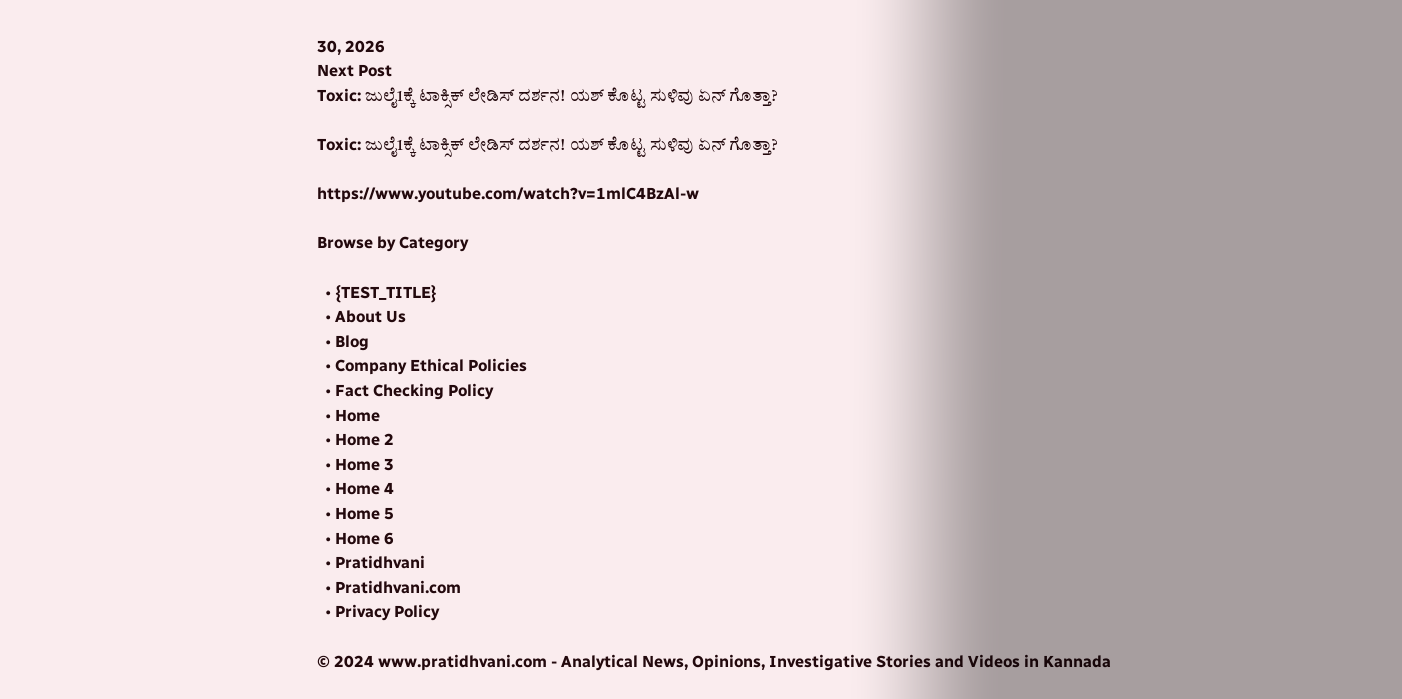30, 2026
Next Post
Toxic: ಜುಲೈ1ಕ್ಕೆ ಟಾಕ್ಸಿಕ್ ಲೇಡಿಸ್ ದರ್ಶನ! ಯಶ್‌ ಕೊಟ್ಟ ಸುಳಿವು ಏನ್‌ ಗೊತ್ತಾ?

Toxic: ಜುಲೈ1ಕ್ಕೆ ಟಾಕ್ಸಿಕ್ ಲೇಡಿಸ್ ದರ್ಶನ! ಯಶ್‌ ಕೊಟ್ಟ ಸುಳಿವು ಏನ್‌ ಗೊತ್ತಾ?

https://www.youtube.com/watch?v=1mlC4BzAl-w

Browse by Category

  • {TEST_TITLE}
  • About Us
  • Blog
  • Company Ethical Policies
  • Fact Checking Policy
  • Home
  • Home 2
  • Home 3
  • Home 4
  • Home 5
  • Home 6
  • Pratidhvani
  • Pratidhvani.com
  • Privacy Policy

© 2024 www.pratidhvani.com - Analytical News, Opinions, Investigative Stories and Videos in Kannada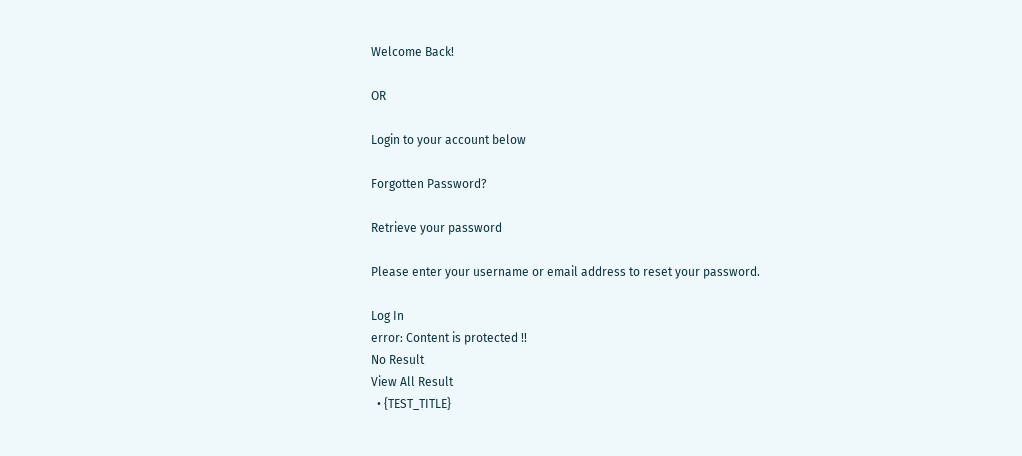Welcome Back!

OR

Login to your account below

Forgotten Password?

Retrieve your password

Please enter your username or email address to reset your password.

Log In
error: Content is protected !!
No Result
View All Result
  • {TEST_TITLE}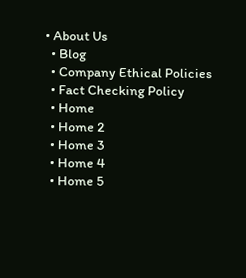• About Us
  • Blog
  • Company Ethical Policies
  • Fact Checking Policy
  • Home
  • Home 2
  • Home 3
  • Home 4
  • Home 5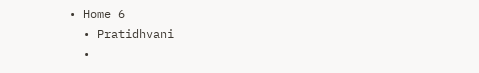• Home 6
  • Pratidhvani
  •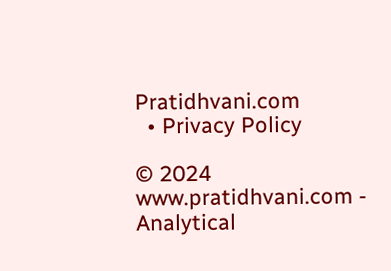Pratidhvani.com
  • Privacy Policy

© 2024 www.pratidhvani.com - Analytical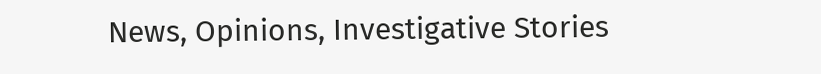News, Opinions, Investigative Stories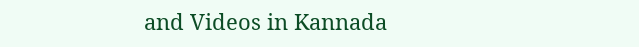and Videos in Kannada